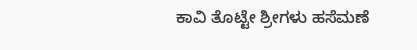ಕಾವಿ ತೊಟ್ಟೇ ಶ್ರೀಗಳು ಹಸೆಮಣೆ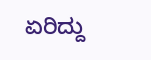ಏರಿದ್ದು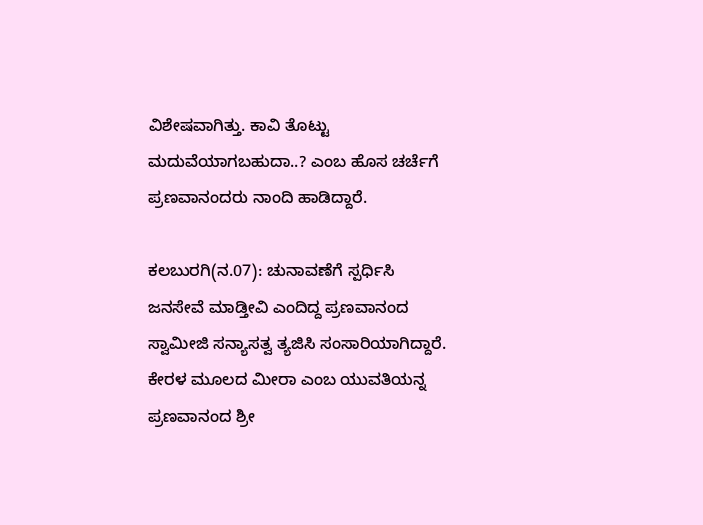ವಿಶೇಷವಾಗಿತ್ತು. ಕಾವಿ ತೊಟ್ಟು ಮದುವೆಯಾಗಬಹುದಾ..? ಎಂಬ ಹೊಸ ಚರ್ಚೆಗೆ ಪ್ರಣವಾನಂದರು ನಾಂದಿ ಹಾಡಿದ್ದಾರೆ.

ಕಲಬುರಗಿ(ನ.07): ಚುನಾವಣೆಗೆ ಸ್ಪರ್ಧಿಸಿ ಜನಸೇವೆ ಮಾಡ್ತೀವಿ ಎಂದಿದ್ದ ಪ್ರಣವಾನಂದ ಸ್ವಾಮೀಜಿ ಸನ್ಯಾಸತ್ವ ತ್ಯಜಿಸಿ ಸಂಸಾರಿಯಾಗಿದ್ದಾರೆ. ಕೇರಳ ಮೂಲದ ಮೀರಾ ಎಂಬ ಯುವತಿಯನ್ನ ಪ್ರಣವಾನಂದ ಶ್ರೀ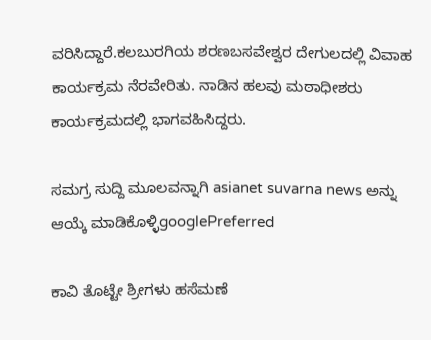ವರಿಸಿದ್ದಾರೆ.ಕಲಬುರಗಿಯ ಶರಣಬಸವೇಶ್ವರ ದೇಗುಲದಲ್ಲಿ ವಿವಾಹ ಕಾರ್ಯಕ್ರಮ ನೆರವೇರಿತು. ನಾಡಿನ ಹಲವು ಮಠಾಧೀಶರು ಕಾರ್ಯಕ್ರಮದಲ್ಲಿ ಭಾಗವಹಿಸಿದ್ದರು.

ಸಮಗ್ರ ಸುದ್ದಿ ಮೂಲವನ್ನಾಗಿ asianet suvarna news ಅನ್ನು ಆಯ್ಕೆ ಮಾಡಿಕೊಳ್ಳಿgooglePreferred

ಕಾವಿ ತೊಟ್ಟೇ ಶ್ರೀಗಳು ಹಸೆಮಣೆ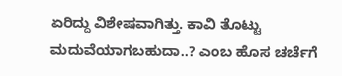ಏರಿದ್ದು ವಿಶೇಷವಾಗಿತ್ತು. ಕಾವಿ ತೊಟ್ಟು ಮದುವೆಯಾಗಬಹುದಾ..? ಎಂಬ ಹೊಸ ಚರ್ಚೆಗೆ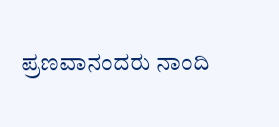ಪ್ರಣವಾನಂದರು ನಾಂದಿ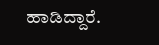ಹಾಡಿದ್ದಾರೆ.